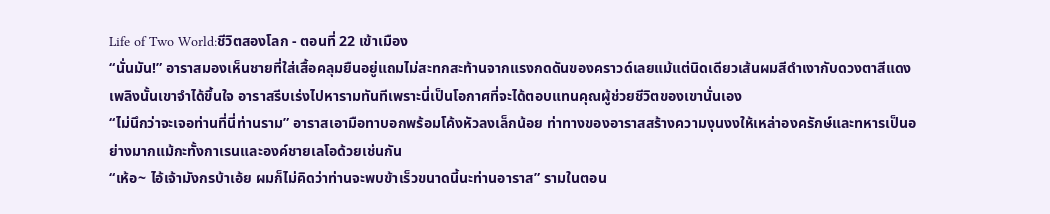Life of Two World:ชีวิตสองโลก - ตอนที่ 22 เข้าเมือง
“นั่นมัน!” อาราสมองเห็นชายที่ใส่เสื้อคลุมยืนอยู่แถมไม่สะทกสะท้านจากแรงกดดันของคราวด์เลยแม้แต่นิดเดียวเส้นผมสีดำเงากับดวงตาสีแดงเพลิงนั้นเขาจำได้ขึ้นใจ อาราสรีบเร่งไปหารามทันทีเพราะนี่เป็นโอกาศที่จะได้ตอบแทนคุณผู้ช่วยชีวิตของเขานั่นเอง
“ไม่นึกว่าจะเจอท่านที่นี่ท่านราม” อาราสเอามือทาบอกพร้อมโค้งหัวลงเล็กน้อย ท่าทางของอาราสสร้างความงุนงงให้เหล่าองครักษ์และทหารเป็นอย่างมากแม้กะทั้งกาเรนและองค์ชายเลโอด้วยเช่นกัน
“เห้อ~ ไอ้เจ้ามังกรบ้าเอ้ย ผมก็ไม่คิดว่าท่านจะพบข้าเร็วขนาดนี้นะท่านอาราส” รามในตอน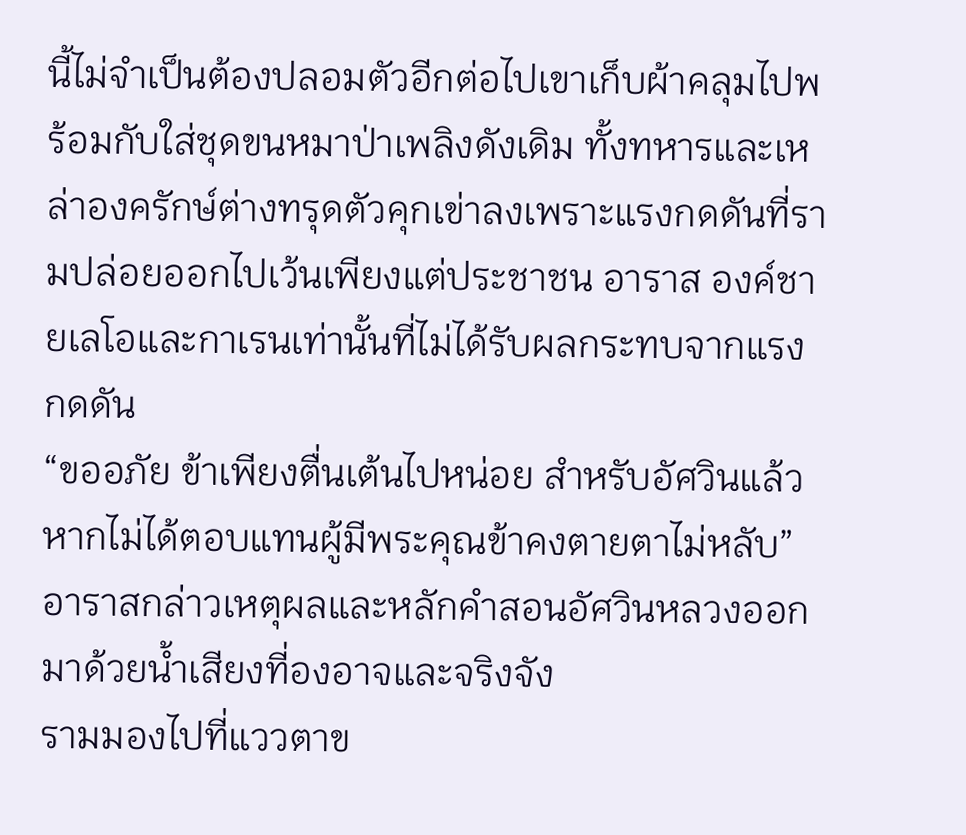นี้ไม่จำเป็นต้องปลอมตัวอีกต่อไปเขาเก็บผ้าคลุมไปพร้อมกับใส่ชุดขนหมาป่าเพลิงดังเดิม ทั้งทหารและเหล่าองครักษ์ต่างทรุดตัวคุกเข่าลงเพราะแรงกดดันที่รามปล่อยออกไปเว้นเพียงแต่ประชาชน อาราส องค์ชายเลโอและกาเรนเท่านั้นที่ไม่ได้รับผลกระทบจากแรงกดดัน
“ขออภัย ข้าเพียงตื่นเต้นไปหน่อย สำหรับอัศวินแล้วหากไม่ได้ตอบแทนผู้มีพระคุณข้าคงตายตาไม่หลับ” อาราสกล่าวเหตุผลและหลักคำสอนอัศวินหลวงออกมาด้วยน้ำเสียงที่องอาจและจริงจัง
รามมองไปที่แววตาข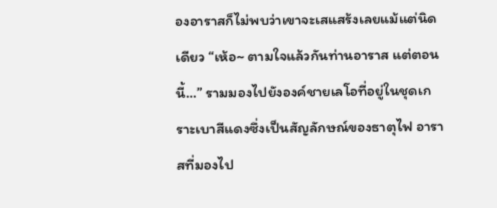องอาราสก็ไม่พบว่าเขาจะเสแสร้งเลยแม้แต่นิดเดียว “เห้อ~ ตามใจแล้วกันท่านอาราส แต่ตอนนี้…” รามมองไปยังองค์ชายเลโอที่อยู่ในชุดเกราะเบาสีแดงซึ่งเป็นสัญลักษณ์ของธาตุไฟ อาราสที่มองไป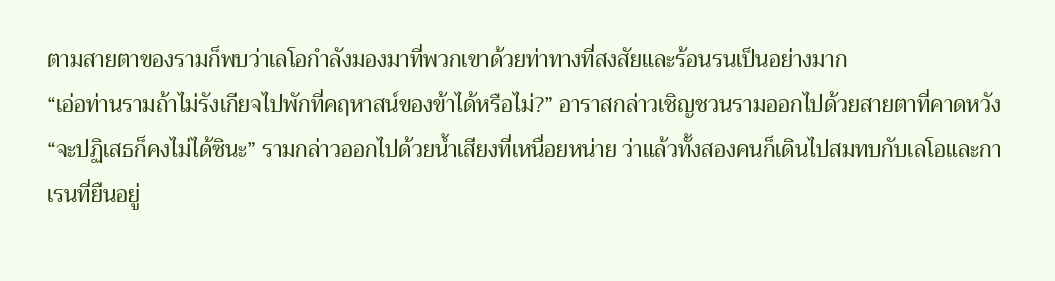ตามสายตาของรามก็พบว่าเลโอกำลังมองมาที่พวกเขาด้วยท่าทางที่สงสัยและร้อนรนเป็นอย่างมาก
“เอ่อท่านรามถ้าไม่รังเกียจไปพักที่คฤหาสน์ของข้าได้หรือไม่?” อาราสกล่าวเชิญชวนรามออกไปด้วยสายตาที่คาดหวัง
“จะปฏิเสธก็คงไม่ได้ซินะ” รามกล่าวออกไปด้วยน้ำเสียงที่เหนื่อยหน่าย ว่าแล้วทั้งสองคนก็เดินไปสมทบกับเลโอและกาเรนที่ยืนอยู่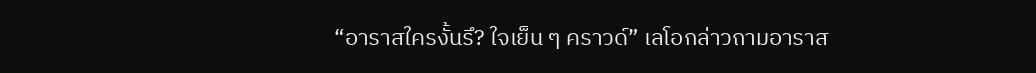“อาราสใครงั้นรึ? ใจเย็น ๆ คราวด์” เลโอกล่าวถามอาราส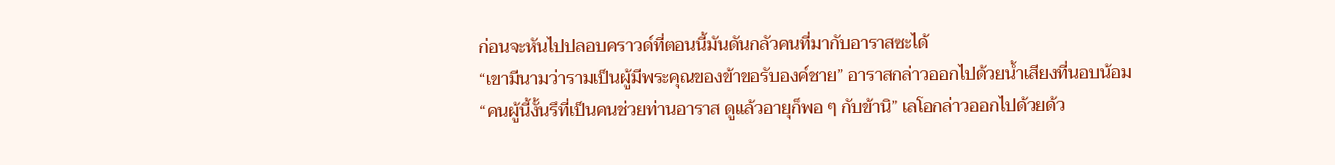ก่อนจะหันไปปลอบคราวด์ที่ตอนนี้มันดันกลัวคนที่มากับอาราสซะได้
“เขามีนามว่ารามเป็นผู้มีพระคุณของข้าขอรับองค์ชาย” อาราสกล่าวออกไปด้วยน้ำเสียงที่นอบน้อม
“คนผู้นี้งั้นรึที่เป็นคนช่วยท่านอาราส ดูแล้วอายุก็พอ ๆ กับข้านิ” เลโอกล่าวออกไปด้วยด้ว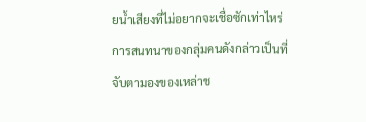ยน้ำเสียงที่ไม่อยากจะเชื่อซักเท่าไหร่
การสนทนาของกลุ่มคนดังกล่าวเป็นที่จับตามองของเหล่าช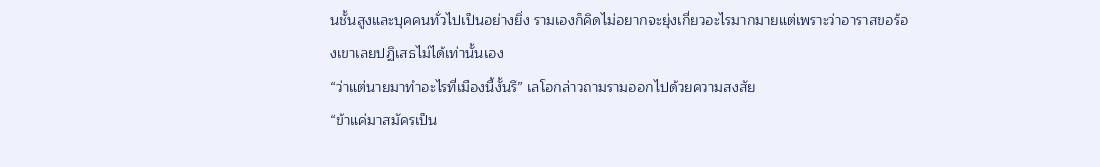นชั้นสูงและบุคคนทั่วไปเป็นอย่างยิ่ง รามเองก็คิดไม่อยากจะยุ่งเกี่ยวอะไรมากมายแต่เพราะว่าอาราสขอร้องเขาเลยปฏิเสธไม่ได้เท่านั้นเอง
“ว่าแต่นายมาทำอะไรที่เมืองนี้งั้นรึ” เลโอกล่าวถามรามออกไปด้วยความสงสัย
“ข้าแค่มาสมัครเป็น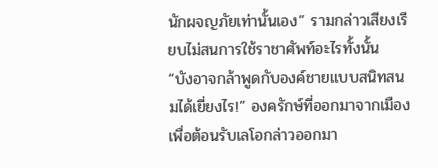นักผจญภัยเท่านั้นเอง” รามกล่าวเสียงเรียบไม่สนการใช้ราชาศัพท์อะไรทั้งนั้น
“บังอาจกล้าพูดกับองค์ชายแบบสนิทสนมได้เยี่ยงไร!” องครักษ์ที่ออกมาจากเมืองเพื่อต้อนรับเลโอกล่าวออกมา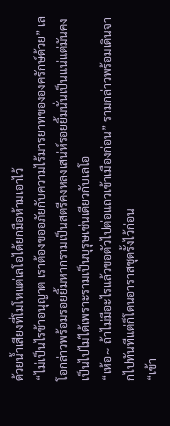ด้วยน้ำเสียงที่โมโหแต่เลโอได้ยกมือห้ามเอาไว้
“ไม่เป็นไรข้าอนุญาต เราต้องขออภัยกับความไร้มารยาทขององครักษ์ด้วย” เลโอกล่าวพร้อมรอยยิ้มหากรามเป็นสตรีคงหลงเสน่ห์รอยยิ้มนั่นเป็นแน่แต่มันคงเป็นไปไม่ได้เพราะรามเป็นบุรุษเช่นเดียวกับเลโอ
“เห้อ~ ถ้าไม่มีอะไรแล้วขอตัวไปต่อแถวเข้าเมืองก่อน” รามกล่าวพร้อมเดินจากไปทันทีแต่ก็โดนอาราสชุดรั้งไว้ก่อน
“เข้า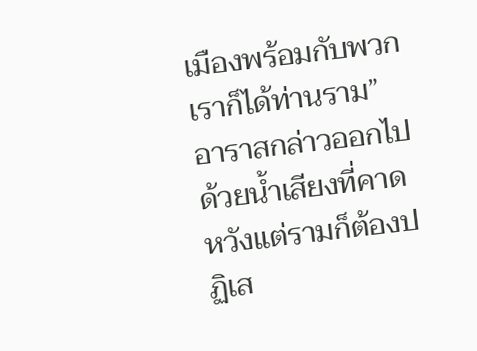เมืองพร้อมกับพวกเราก็ได้ท่านราม” อาราสกล่าวออกไปด้วยน้ำเสียงที่คาดหวังแต่รามก็ต้องปฏิเส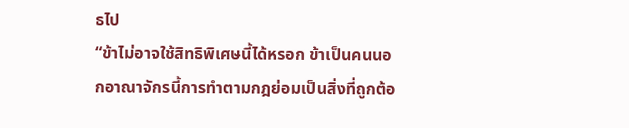ธไป
“ข้าไม่อาจใช้สิทธิพิเศษนี้ได้หรอก ข้าเป็นคนนอกอาณาจักรนี้การทำตามกฎย่อมเป็นสิ่งที่ถูกต้อ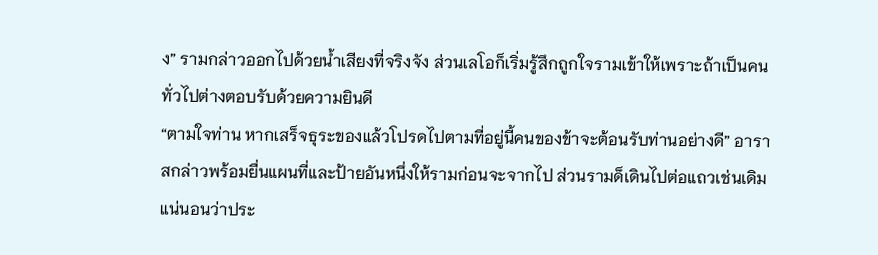ง” รามกล่าวออกไปด้วยน้ำเสียงที่จริงจัง ส่วนเลโอก็เริ่มรู้สึกถูกใจรามเข้าให้เพราะถ้าเป็นคนทั่วไปต่างตอบรับด้วยความยินดี
“ตามใจท่าน หากเสร็จธุระของแล้วโปรดไปตามที่อยู่นี้คนของข้าจะต้อนรับท่านอย่างดี” อาราสกล่าวพร้อมยื่นแผนที่และป้ายอันหนึ่งให้รามก่อนจะจากไป ส่วนรามด็เดินไปต่อแถวเช่นเดิมแน่นอนว่าประ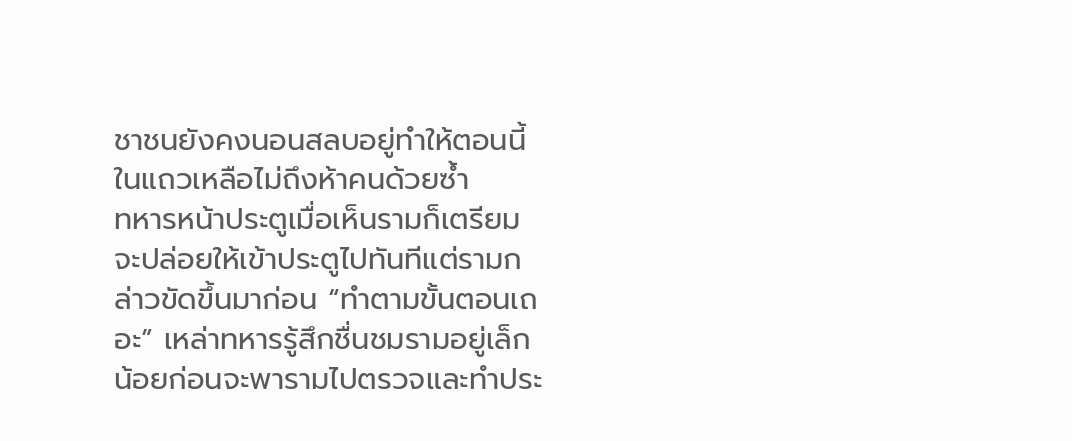ชาชนยังคงนอนสลบอยู่ทำให้ตอนนี้ในแถวเหลือไม่ถึงห้าคนด้วยซ้ำ
ทหารหน้าประตูเมื่อเห็นรามก็เตรียมจะปล่อยให้เข้าประตูไปทันทีแต่รามกล่าวขัดขึ้นมาก่อน “ทำตามขั้นตอนเถอะ” เหล่าทหารรู้สึกชื่นชมรามอยู่เล็กน้อยก่อนจะพารามไปตรวจและทำประ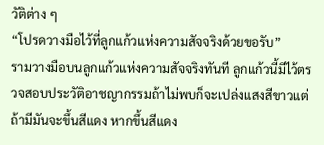วัติต่าง ๆ
“โปรดวางมือไว้ที่ลูกแก้วแห่งความสัจจริงด้วยขอรับ”
รามวางมือบนลูกแก้วแห่งความสัจจริงทันที ลูกแก้วนี้มีไว้ตรวจสอบประวัติอาชญากรรมถ้าไม่พบก็จะเปล่งแสงสีขาวแต่ถ้ามีมันจะขึ้นสีแดง หากขึ้นสีแดง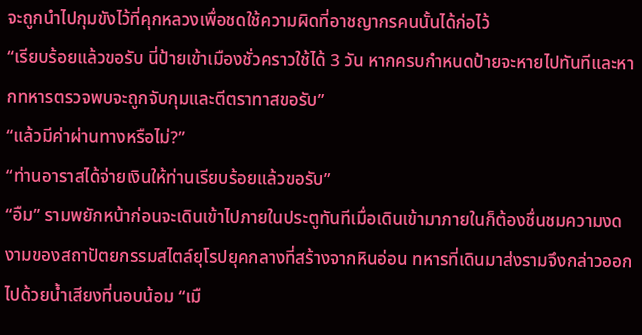จะถูกนำไปกุมขังไว้ที่คุกหลวงเพื่อชดใช้ความผิดที่อาชญากรคนนั้นได้ก่อไว้
“เรียบร้อยแล้วขอรับ นี่ป้ายเข้าเมืองชั่วคราวใช้ได้ 3 วัน หากครบกำหนดป้ายจะหายไปทันทีและหากทหารตรวจพบจะถูกจับกุมและตีตราทาสขอรับ”
“แล้วมีค่าผ่านทางหรือไม่?”
“ท่านอาราสได้จ่ายเงินให้ท่านเรียบร้อยแล้วขอรับ”
“อืม” รามพยักหน้าก่อนจะเดินเข้าไปภายในประตูทันทีเมื่อเดินเข้ามาภายในก็ต้องชื่นชมความงดงามของสถาปัตยกรรมสไตล์ยุโรปยุคกลางที่สร้างจากหินอ่อน ทหารที่เดินมาส่งรามจึงกล่าวออกไปด้วยน้ำเสียงที่นอบน้อม “เมื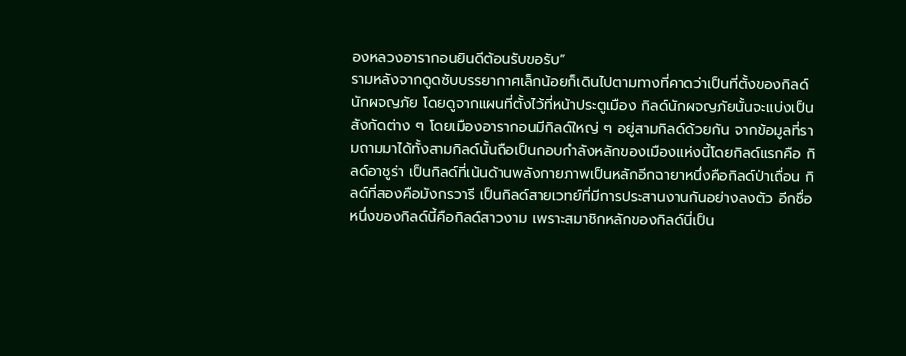องหลวงอารากอนยินดีต้อนรับขอรับ”
รามหลังจากดูดซับบรรยากาศเล็กน้อยก็เดินไปตามทางที่คาดว่าเป็นที่ตั้งของกิลด์นักผจญภัย โดยดูจากแผนที่ตั้งไว้ที่หน้าประตูเมือง กิลด์นักผจญภัยนั้นจะแบ่งเป็นสังกัดต่าง ๆ โดยเมืองอารากอนมีกิลด์ใหญ่ ๆ อยู่สามกิลด์ด้วยกัน จากข้อมูลที่รามถามมาได้ทั้งสามกิลด์นั้นถือเป็นกอบกำลังหลักของเมืองแห่งนี้โดยกิลด์แรกคือ กิลด์อาชูร่า เป็นกิลด์ที่เน้นด้านพลังกายภาพเป็นหลักอีกฉายาหนึ่งคือกิลด์ป่าเถื่อน กิลด์ที่สองคือมังกรวารี เป็นกิลด์สายเวทย์ที่มีการประสานงานกันอย่างลงตัว อีกชื่อหนึ่งของกิลด์นี้คือกิลด์สาวงาม เพราะสมาชิกหลักของกิลด์นี่เป็น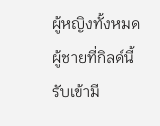ผู้หญิงทั้งหมดผู้ชายที่กิลด์นี้รับเข้ามี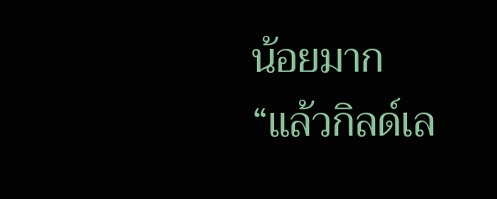น้อยมาก
“แล้วกิลด์เล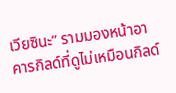เวียซินะ” รามมองหน้าอาคารกิลด์ที่ดูไม่เหมือนกิลด์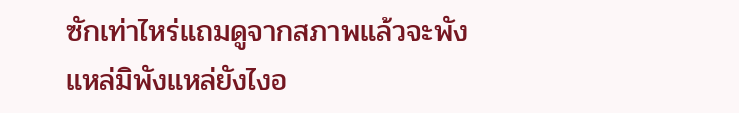ซักเท่าไหร่แถมดูจากสภาพแล้วจะพังแหล่มิพังแหล่ยังไงอ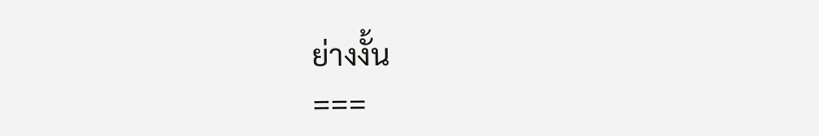ย่างงั้น
===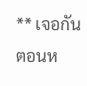** เจอกันตอนห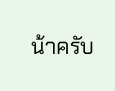น้าครับ